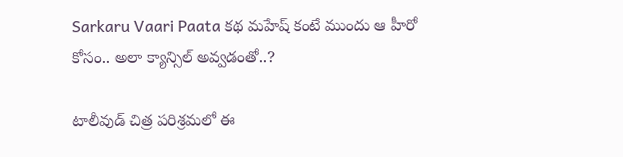Sarkaru Vaari Paata కథ మహేష్ కంటే ముందు ఆ హీరో కోసం.. అలా క్యాన్సిల్ అవ్వడంతో..?

టాలీవుడ్ చిత్ర పరిశ్రమలో ఈ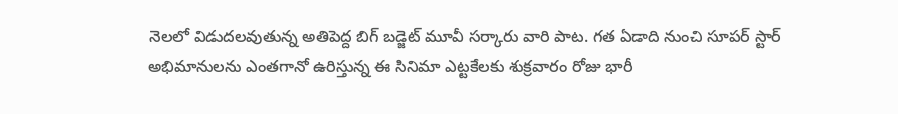నెలలో విడుదలవుతున్న అతిపెద్ద బిగ్ బడ్జెట్ మూవీ సర్కారు వారి పాట. గత ఏడాది నుంచి సూపర్ స్టార్ అభిమానులను ఎంతగానో ఉరిస్తున్న ఈ సినిమా ఎట్టకేలకు శుక్రవారం రోజు భారీ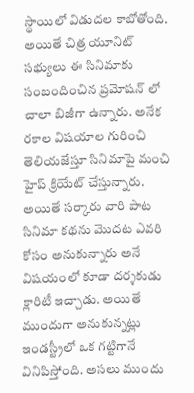స్థాయిలో విడుదల కాబోతోంది. అయితే చిత్ర యూనిట్ సభ్యులు ఈ సినిమాకు సంబందించిన ప్రమోషన్ లో చాలా బిజీగా ఉన్నారు. అనేక రకాల విషయాల గురించి తెలియజేస్తూ సినిమాపై మంచి హైప్ క్రియేట్ చేస్తున్నారు. అయితే సర్కారు వారి పాట సినిమా కథను మొదట ఎవరి కోసం అనుకున్నారు అనే విషయంలో కూడా దర్శకుడు క్లారిటీ ఇచ్చాడు. అయితే ముందుగా అనుకున్నట్లు ఇండస్ట్రీలో ఒక గట్టిగానే వినిపిస్తోంది. అసలు ముందు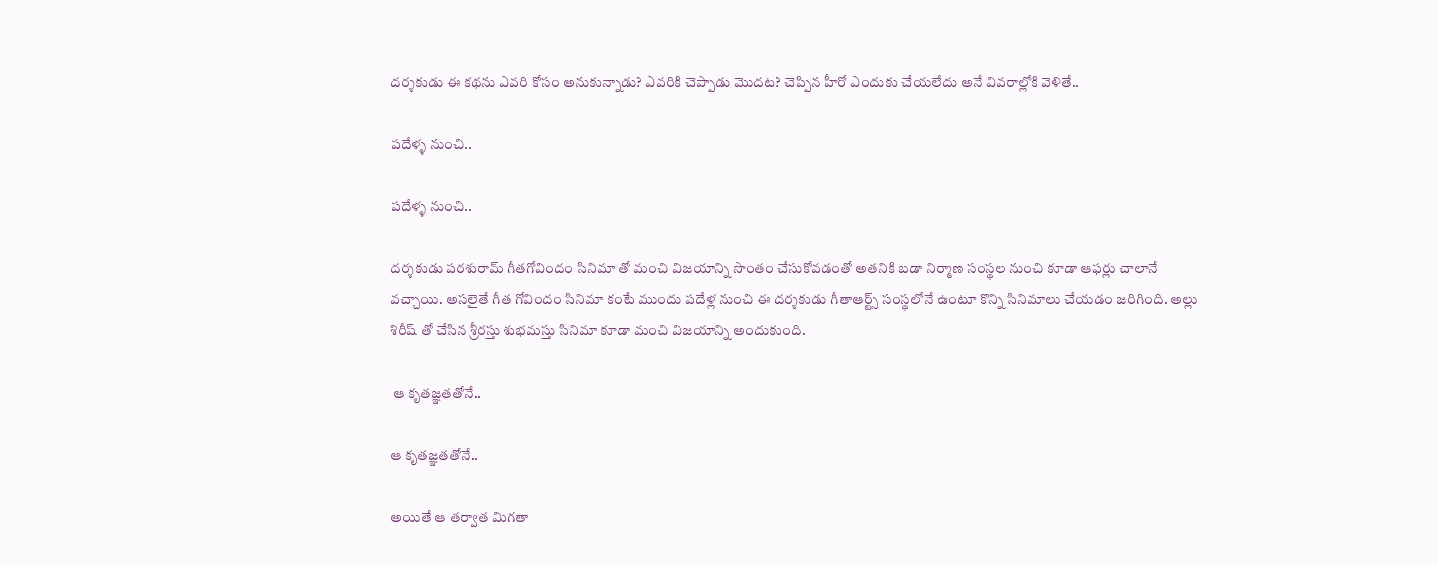దర్శకుడు ఈ కథను ఎవరి కోసం అనుకున్నాడు? ఎవరికి చెప్పాడు మొదట? చెప్పిన హీరో ఎందుకు చేయలేదు అనే వివరాల్లోకి వెళితే..

పదేళ్ళ నుంచి..

పదేళ్ళ నుంచి..

దర్శకుడు పరశురామ్ గీతగోవిందం సినిమా తో మంచి విజయాన్ని సొంతం చేసుకోవడంతో అతనికి బడా నిర్మాణ సంస్థల నుంచి కూడా ఆఫర్లు చాలానే వచ్చాయి. అసలైతే గీత గోవిందం సినిమా కంటే ముందు పదేళ్ల నుంచి ఈ దర్శకుడు గీతాఆర్ట్స్ సంస్థలోనే ఉంటూ కొన్ని సినిమాలు చేయడం జరిగింది. అల్లు శిరీష్ తో చేసిన శ్రీరస్తు శుభమస్తు సినిమా కూడా మంచి విజయాన్ని అందుకుంది.

 ఆ కృతజ్ఞతతోనే..

ఆ కృతజ్ఞతతోనే..

అయితే ఆ తర్వాత మిగతా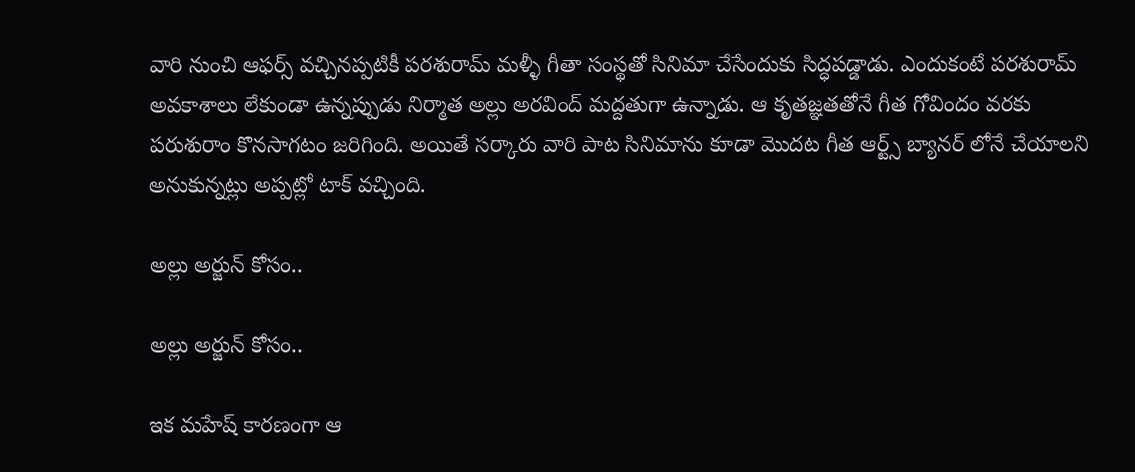వారి నుంచి ఆఫర్స్ వచ్చినప్పటికీ పరశురామ్ మళ్ళీ గీతా సంస్థతో సినిమా చేసేందుకు సిద్ధపడ్డాడు. ఎందుకంటే పరశురామ్ అవకాశాలు లేకుండా ఉన్నప్పుడు నిర్మాత అల్లు అరవింద్ మద్దతుగా ఉన్నాడు. ఆ కృతజ్ఞతతోనే గీత గోవిందం వరకు పరుశురాం కొనసాగటం జరిగింది. అయితే సర్కారు వారి పాట సినిమాను కూడా మొదట గీత ఆర్ట్స్ బ్యానర్ లోనే చేయాలని అనుకున్నట్లు అప్పట్లో టాక్ వచ్చింది.

అల్లు అర్జున్ కోసం..

అల్లు అర్జున్ కోసం..

ఇక మహేష్ కారణంగా ఆ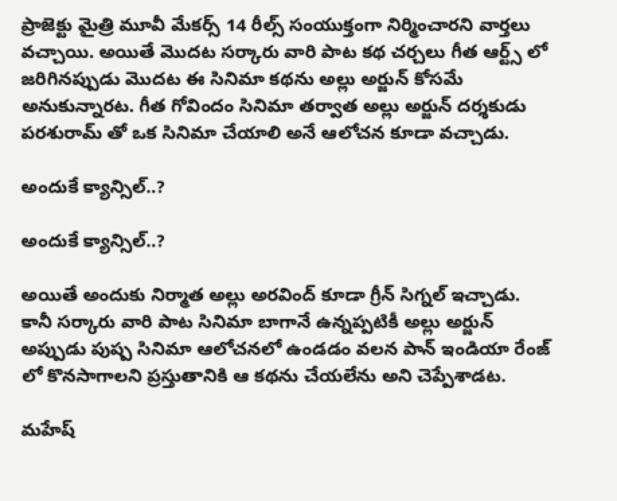ప్రాజెక్టు మైత్రి మూవీ మేకర్స్ 14 రీల్స్ సంయుక్తంగా నిర్మించారని వార్తలు వచ్చాయి. అయితే మొదట సర్కారు వారి పాట కథ చర్చలు గీత ఆర్ట్స్ లో జరిగినప్పుడు మొదట ఈ సినిమా కథను అల్లు అర్జున్ కోసమే అనుకున్నారట. గీత గోవిందం సినిమా తర్వాత అల్లు అర్జున్ దర్శకుడు పరశురామ్ తో ఒక సినిమా చేయాలి అనే ఆలోచన కూడా వచ్చాడు.

అందుకే క్యాన్సిల్..?

అందుకే క్యాన్సిల్..?

అయితే అందుకు నిర్మాత అల్లు అరవింద్ కూడా గ్రీన్ సిగ్నల్ ఇచ్చాడు. కానీ సర్కారు వారి పాట సినిమా బాగానే ఉన్నప్పటికీ అల్లు అర్జున్ అప్పుడు పుష్ప సినిమా ఆలోచనలో ఉండడం వలన పాన్ ఇండియా రేంజ్ లో కొనసాగాలని ప్రస్తుతానికి ఆ కథను చేయలేను అని చెప్పేశాడట.

మహేష్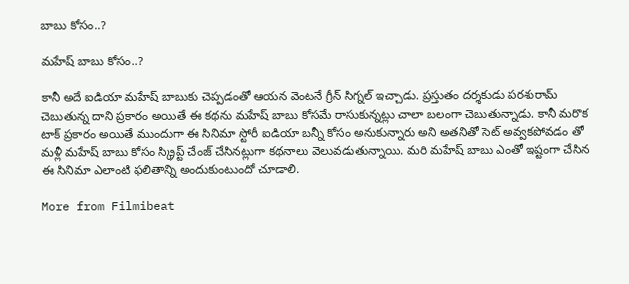బాబు కోసం..?

మహేష్ బాబు కోసం..?

కానీ అదే ఐడియా మహేష్ బాబుకు చెప్పడంతో ఆయన వెంటనే గ్రీన్ సిగ్నల్ ఇచ్చాడు. ప్రస్తుతం దర్శకుడు పరశురామ్ చెబుతున్న దాని ప్రకారం అయితే ఈ కథను మహేష్ బాబు కోసమే రాసుకున్నట్లు చాలా బలంగా చెబుతున్నాడు. కానీ మరొక టాక్ ప్రకారం అయితే ముందుగా ఈ సినిమా స్టోరీ ఐడియా బన్నీ కోసం అనుకున్నారు అని అతనితో సెట్ అవ్వకపోవడం తో మళ్లీ మహేష్ బాబు కోసం స్క్రిప్ట్ చేంజ్ చేసినట్లుగా కథనాలు వెలువడుతున్నాయి. మరి మహేష్ బాబు ఎంతో ఇష్టంగా చేసిన ఈ సినిమా ఎలాంటి ఫలితాన్ని అందుకుంటుందో చూడాలి.

More from Filmibeat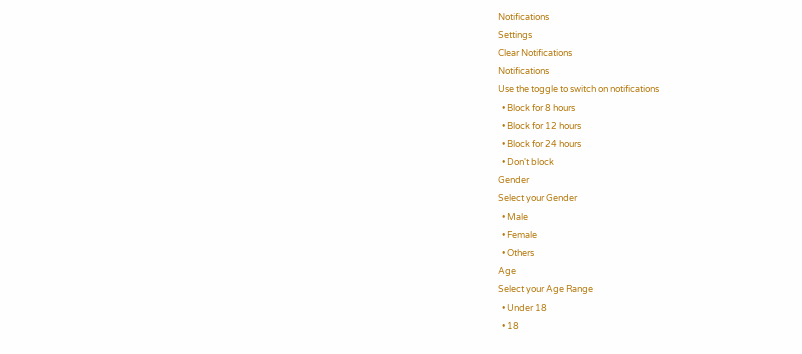Notifications
Settings
Clear Notifications
Notifications
Use the toggle to switch on notifications
  • Block for 8 hours
  • Block for 12 hours
  • Block for 24 hours
  • Don't block
Gender
Select your Gender
  • Male
  • Female
  • Others
Age
Select your Age Range
  • Under 18
  • 18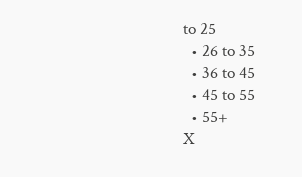to 25
  • 26 to 35
  • 36 to 45
  • 45 to 55
  • 55+
X